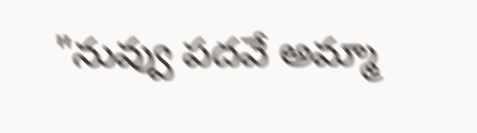"నువ్వు పదవే అమ్మా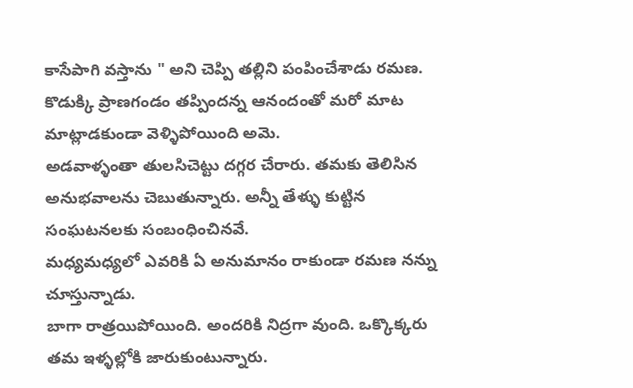కాసేపాగి వస్తాను " అని చెప్పి తల్లిని పంపించేశాడు రమణ.
కొడుక్కి ప్రాణగండం తప్పిందన్న ఆనందంతో మరో మాట మాట్లాడకుండా వెళ్ళిపోయింది అమె.
అడవాళ్ళంతా తులసిచెట్టు దగ్గర చేరారు. తమకు తెలిసిన అనుభవాలను చెబుతున్నారు. అన్నీ తేళ్ళు కుట్టిన సంఘటనలకు సంబంధించినవే.
మధ్యమధ్యలో ఎవరికి ఏ అనుమానం రాకుండా రమణ నన్ను చూస్తున్నాడు.
బాగా రాత్రయిపోయింది. అందరికి నిద్రగా వుంది. ఒక్కొక్కరు తమ ఇళ్ళల్లోకి జారుకుంటున్నారు.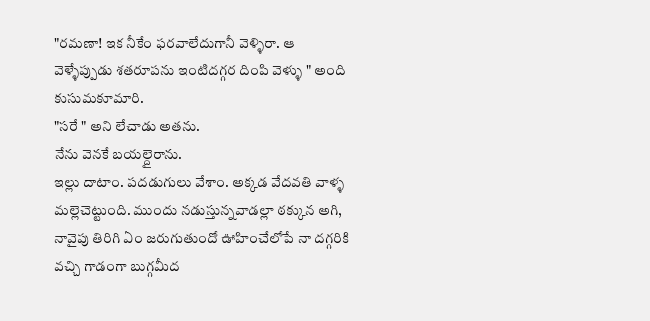"రమణా! ఇక నీకేం ఫరవాలేదుగానీ వెళ్ళిరా. ఆ వెళ్ళేప్పుడు శతరూపను ఇంటిదగ్గర దింపి వెళ్ళు " అంది కుసుమకూమారి.
"సరే " అని లేచాడు అతను.
నేను వెనకే బయల్దైరాను.
ఇల్లు దాటాం. పదడుగులు వేశాం. అక్కడ వేదవతి వాళ్ళ మల్లెచెట్టుంది. ముందు నడుస్తున్నవాడల్లా ఠక్కున అగి, నావైపు తిరిగి ఏం జరుగుతుందో ఊహించేలోపే నా దగ్గరికి వచ్చి గాడంగా బుగ్గమీద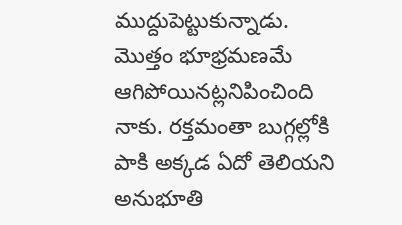ముద్దుపెట్టుకున్నాడు.
మొత్తం భూభ్రమణమే ఆగిపోయినట్లనిపించింది నాకు. రక్తమంతా బుగ్గల్లోకి పాకి అక్కడ ఏదో తెలియని అనుభూతి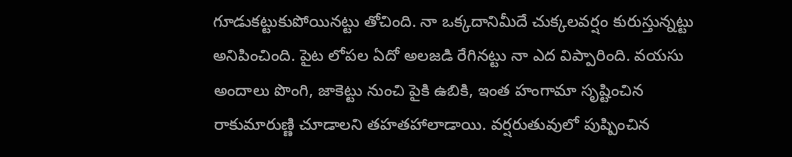గూడుకట్టుకుపోయినట్టు తోచింది. నా ఒక్కదానిమీదే చుక్కలవర్షం కురుస్తున్నట్టు అనిపించింది. పైట లోపల ఏదో అలజడి రేగినట్టు నా ఎద విప్పారింది. వయసు అందాలు పొంగి, జాకెట్టు నుంచి పైకి ఉబికి, ఇంత హంగామా సృష్టించిన రాకుమారుణ్ణి చూడాలని తహతహాలాడాయి. వర్షరుతువులో పుష్పించిన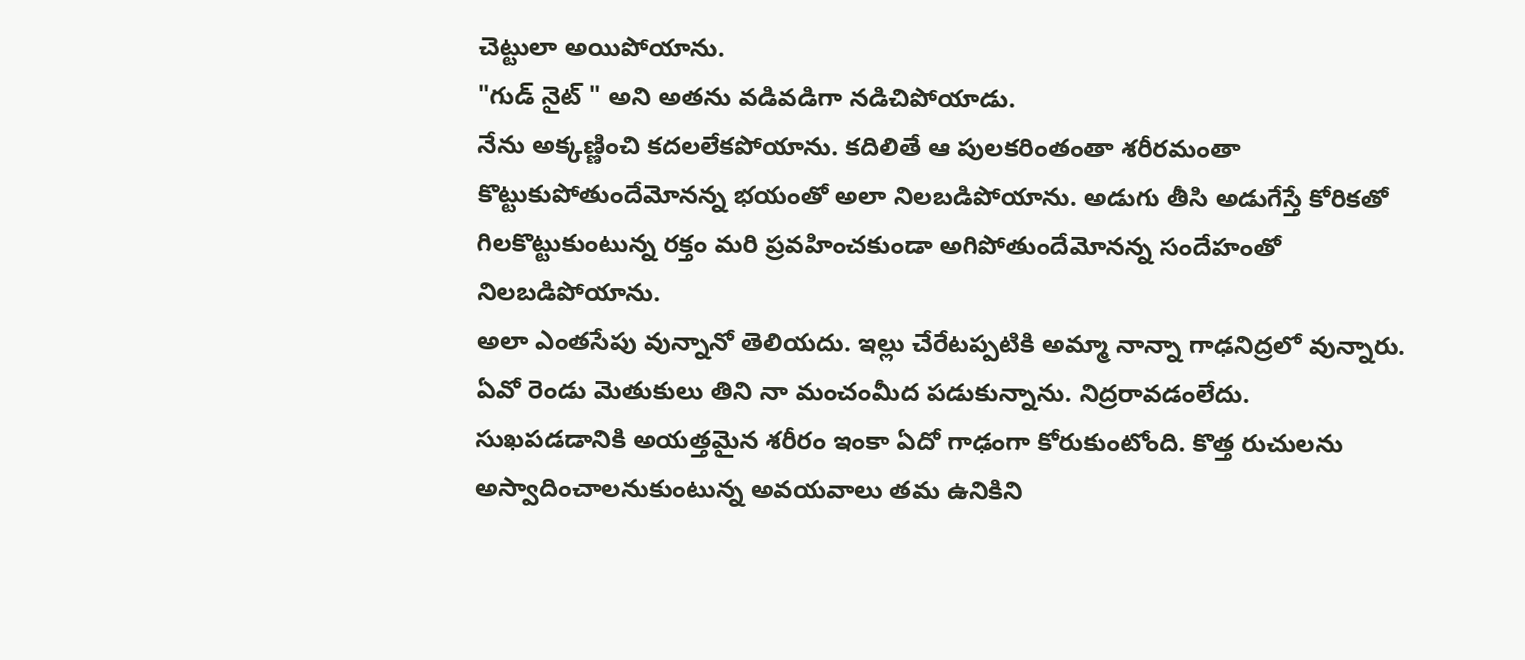చెట్టులా అయిపోయాను.
"గుడ్ నైట్ " అని అతను వడివడిగా నడిచిపోయాడు.
నేను అక్కణ్ణించి కదలలేకపోయాను. కదిలితే ఆ పులకరింతంతా శరీరమంతా కొట్టుకుపోతుందేమోనన్న భయంతో అలా నిలబడిపోయాను. అడుగు తీసి అడుగేస్తే కోరికతో గిలకొట్టుకుంటున్న రక్తం మరి ప్రవహించకుండా అగిపోతుందేమోనన్న సందేహంతో నిలబడిపోయాను.
అలా ఎంతసేపు వున్నానో తెలియదు. ఇల్లు చేరేటప్పటికి అమ్మా నాన్నా గాఢనిద్రలో వున్నారు.
ఏవో రెండు మెతుకులు తిని నా మంచంమీద పడుకున్నాను. నిద్రరావడంలేదు.
సుఖపడడానికి అయత్తమైన శరీరం ఇంకా ఏదో గాఢంగా కోరుకుంటోంది. కొత్త రుచులను అస్వాదించాలనుకుంటున్న అవయవాలు తమ ఉనికిని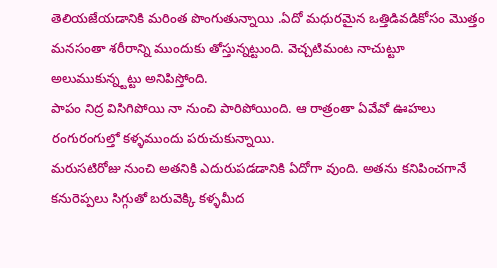తెలియజేయడానికి మరింత పొంగుతున్నాయి .ఏదో మధురమైన ఒత్తిడివడికోసం మొత్తం మనసంతా శరీరాన్ని ముందుకు తోస్తున్నట్టుంది. వెచ్చటిమంట నాచుట్టూ అలుముకున్న్టట్టు అనిపిస్తోంది.
పాపం నిద్ర విసిగిపోయి నా నుంచి పారిపోయింది. ఆ రాత్రంతా ఏవేవో ఊహలు రంగురంగుల్తో కళ్ళముందు పరుచుకున్నాయి.
మరుసటిరోజు నుంచి అతనికి ఎదురుపడడానికి ఏదోగా వుంది. అతను కనిపించగానే కనురెప్పలు సిగ్గుతో బరువెక్కి కళ్ళమీద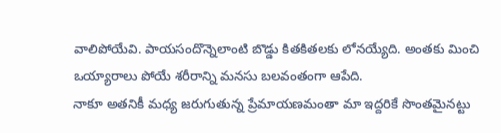వాలిపోయేవి. పాయసందొన్నెలాంటి బొడ్డు కితకితలకు లోనయ్యేది. అంతకు మించి ఒయ్యారాలు పోయే శరీరాన్ని మనసు బలవంతంగా ఆపేది.
నాకూ అతనికీ మధ్య జరుగుతున్న ప్రేమాయణమంతా మా ఇద్దరికే సొంతమైనట్టు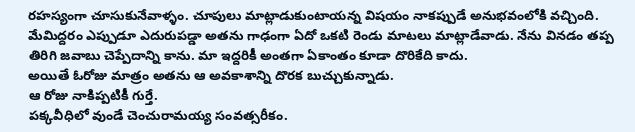రహస్యంగా చూసుకునేవాళ్ళం. చూపులు మాట్లాడుకుంటాయన్న విషయం నాకప్పుడే అనుభవంలోకి వచ్చింది.
మేమిద్దరం ఎప్పుడూ ఎదురుపడ్డా అతను గాఢంగా ఏదో ఒకటి రెండు మాటలు మాట్లాడేవాడు. నేను వినడం తప్ప తిరిగి జవాబు చెప్పేదాన్ని కాను. మా ఇద్దరికీ అంతగా ఏకాంతం కూడా దొరికేది కాదు.
అయితే ఓరోజు మాత్రం అతను ఆ అవకాశాన్ని దొరక బుచ్చుకున్నాడు.
ఆ రోజు నాకిప్పటికీ గుర్తే.
పక్కవీధిలో వుండే చెంచురామయ్య సంవత్సరీకం.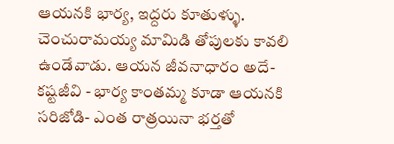ఆయనకి భార్య, ఇద్దరు కూతుళ్ళు.
చెంచురామయ్య మామిడి తోపులకు కావలి ఉండేవాడు. ఆయన జీవనాధారం అదే- కష్టజీవి - భార్య కాంతమ్మ కూడా ఆయనకి సరిజోడి- ఎంత రాత్రయినా భర్తతో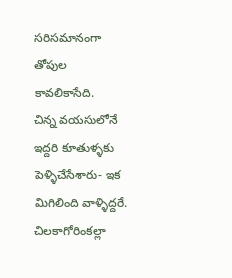సరిసమానంగా తోపుల కావలికాసేది.
చిన్న వయసులోనే ఇద్దరి కూతుళ్ళకు పెళ్ళిచేసేశారు- ఇక మిగిలింది వాళ్ళిద్దరే.
చిలకాగోరింకల్లా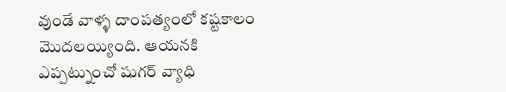వుండే వాళ్ళ దాంపత్యంలో కష్టకాలం మొదలయ్యింది. ఆయనకి ఎప్పట్నుంచో షుగర్ వ్యాధి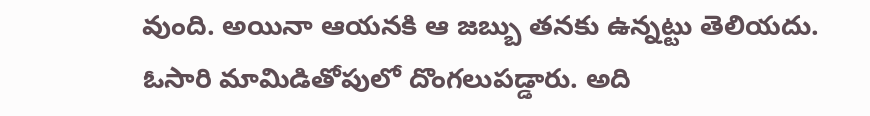వుంది. అయినా ఆయనకి ఆ జబ్బు తనకు ఉన్నట్టు తెలియదు.
ఓసారి మామిడితోపులో దొంగలుపడ్డారు. అది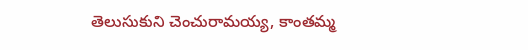తెలుసుకుని చెంచురామయ్య, కాంతమ్మ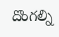దొంగల్ని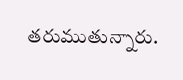తరుముతున్నారు.